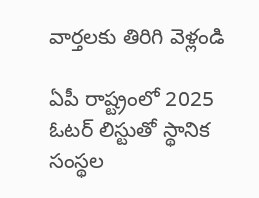వార్తలకు తిరిగి వెళ్లండి

ఏపీ రాష్ట్రంలో 2025 ఓటర్ లిస్టుతో స్థానిక సంస్థల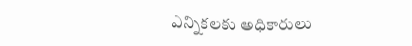ఎన్నికలకు అధికారులు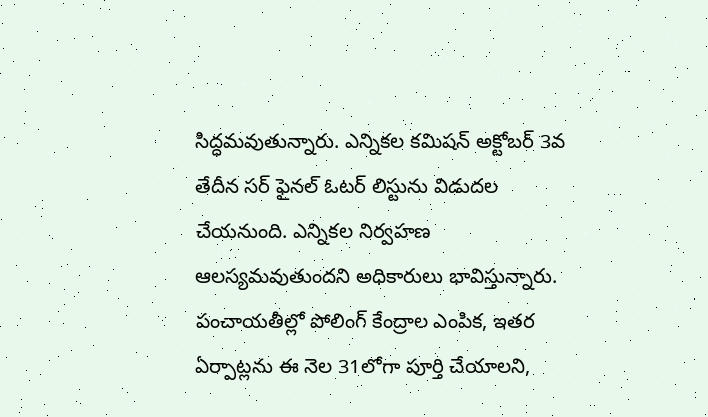సిద్ధమవుతున్నారు. ఎన్నికల కమిషన్ అక్టోబర్ 3వ తేదీన సర్ ఫైనల్ ఓటర్ లిస్టును విడుదల చేయనుంది. ఎన్నికల నిర్వహణ ఆలస్యమవుతుందని అధికారులు భావిస్తున్నారు.
పంచాయతీల్లో పోలింగ్ కేంద్రాల ఎంపిక, ఇతర ఏర్పాట్లను ఈ నెల 31లోగా పూర్తి చేయాలని,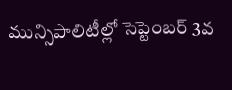మున్సిపాలిటీల్లో సెప్టెంబర్ 3వ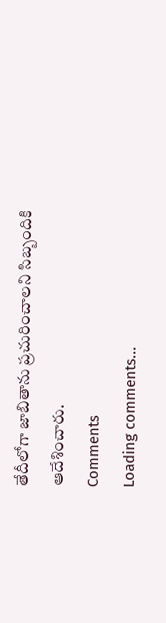తేదీలోగా జాబితాను ప్రచురించాలని సిబ్బందికి ఆదేశించారు.
Comments
Loading comments...